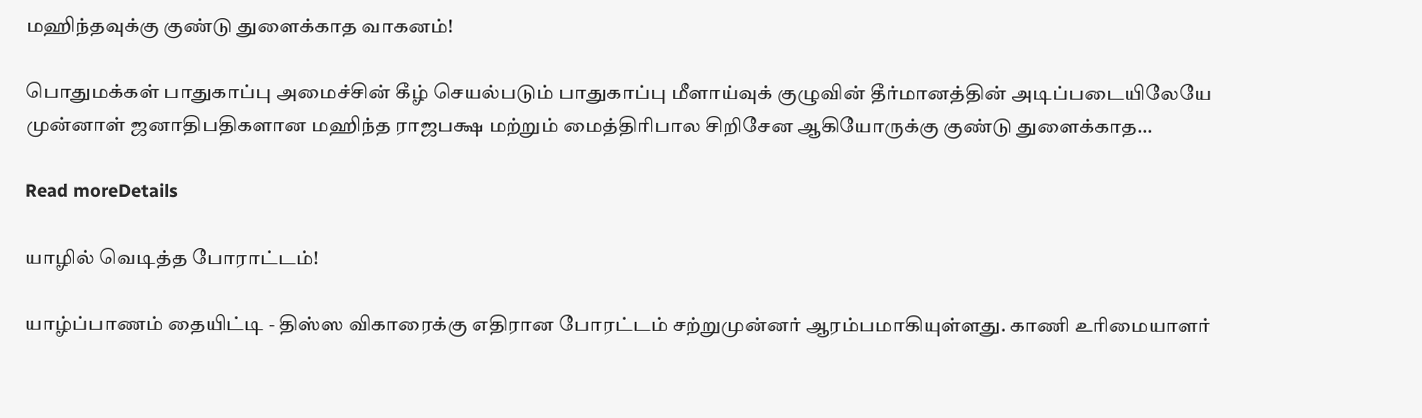மஹிந்தவுக்கு குண்டு துளைக்காத வாகனம்!

பொதுமக்கள் பாதுகாப்பு அமைச்சின் கீழ் செயல்படும் பாதுகாப்பு மீளாய்வுக் குழுவின் தீர்மானத்தின் அடிப்படையிலேயே முன்னாள் ஜனாதிபதிகளான மஹிந்த ராஜபக்ஷ மற்றும் மைத்திரிபால சிறிசேன ஆகியோருக்கு குண்டு துளைக்காத...

Read moreDetails

யாழில் வெடித்த போராட்டம்!

யாழ்ப்பாணம் தையிட்டி - திஸ்ஸ விகாரைக்கு எதிரான போரட்டம் சற்றுமுன்னர் ஆரம்பமாகியுள்ளது. காணி உரிமையாளர்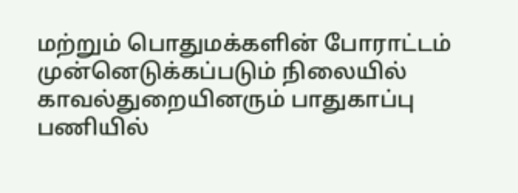மற்றும் பொதுமக்களின் போராட்டம் முன்னெடுக்கப்படும் நிலையில் காவல்துறையினரும் பாதுகாப்பு பணியில்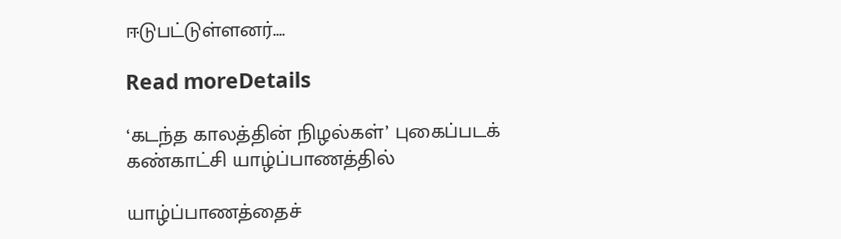ஈடுபட்டுள்ளனர்....

Read moreDetails

‘கடந்த காலத்தின் நிழல்கள்’ புகைப்படக் கண்காட்சி யாழ்ப்பாணத்தில்

யாழ்ப்பாணத்தைச்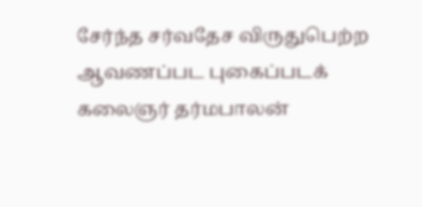சேர்ந்த சர்வதேச விருதுபெற்ற ஆவணப்பட புகைப்படக் கலைஞர் தர்மபாலன்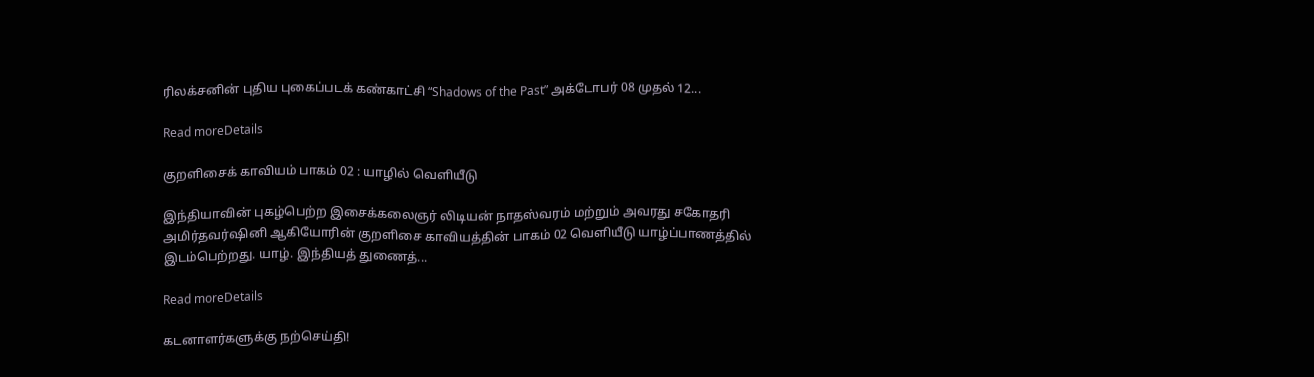ரிலக்சனின் புதிய புகைப்படக் கண்காட்சி “Shadows of the Past” அக்டோபர் 08 முதல் 12...

Read moreDetails

குறளிசைக் காவியம் பாகம் 02 : யாழில் வெளியீடு

இந்தியாவின் புகழ்பெற்ற இசைக்கலைஞர் லிடியன் நாதஸ்வரம் மற்றும் அவரது சகோதரி அமிர்தவர்ஷினி ஆகியோரின் குறளிசை காவியத்தின் பாகம் 02 வெளியீடு யாழ்ப்பாணத்தில் இடம்பெற்றது. யாழ். இந்தியத் துணைத்...

Read moreDetails

கடனாளர்களுக்கு நற்செய்தி!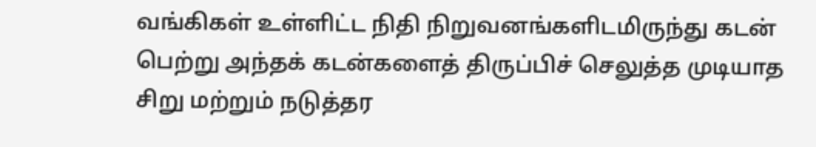வங்கிகள் உள்ளிட்ட நிதி நிறுவனங்களிடமிருந்து கடன் பெற்று அந்தக் கடன்களைத் திருப்பிச் செலுத்த முடியாத சிறு மற்றும் நடுத்தர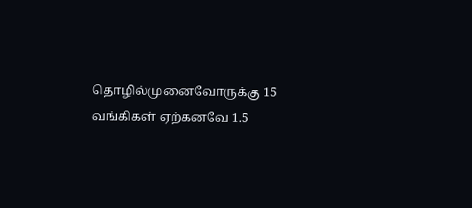தொழில்முனைவோருக்கு 15 வங்கிகள் ஏற்கனவே 1.5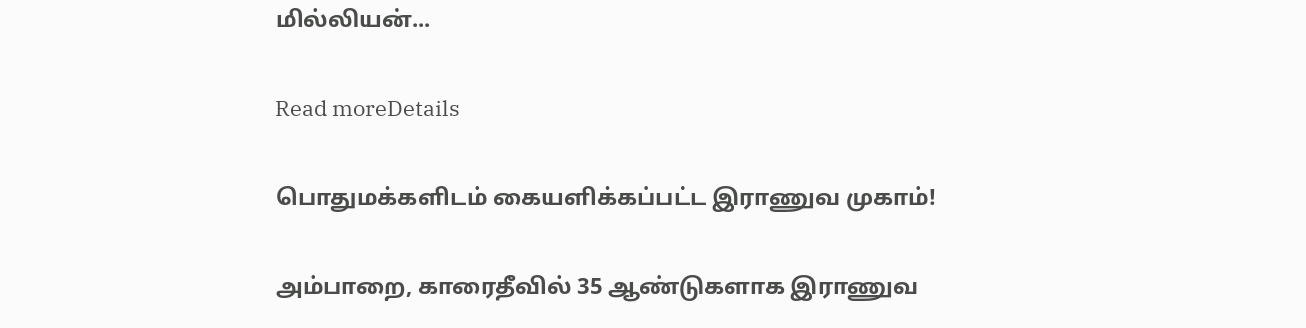மில்லியன்...

Read moreDetails

பொதுமக்களிடம் கையளிக்கப்பட்ட இராணுவ முகாம்!

அம்பாறை, காரைதீவில் 35 ஆண்டுகளாக இராணுவ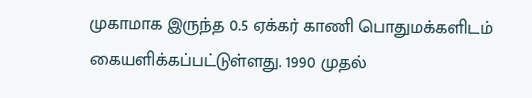முகாமாக இருந்த 0.5 ஏக்கர் காணி பொதுமக்களிடம் கையளிக்கப்பட்டுள்ளது. 1990 முதல்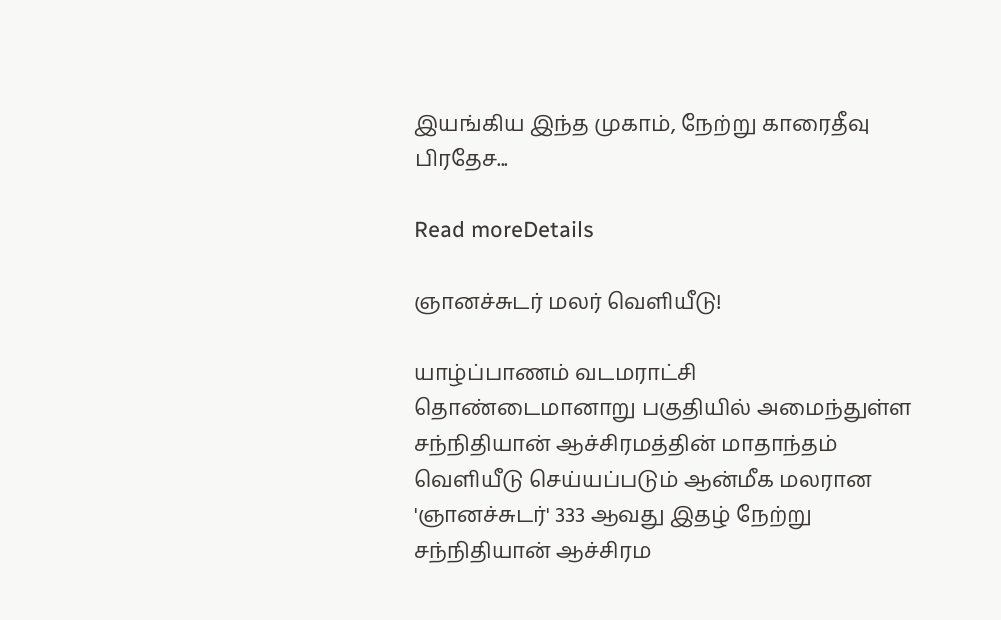இயங்கிய இந்த முகாம், நேற்று காரைதீவு பிரதேச...

Read moreDetails

ஞானச்சுடர் மலர் வெளியீடு!

யாழ்ப்பாணம் வடமராட்சி தொண்டைமானாறு பகுதியில் அமைந்துள்ள சந்நிதியான் ஆச்சிரமத்தின் மாதாந்தம் வெளியீடு செய்யப்படும் ஆன்மீக மலரான 'ஞானச்சுடர்' 333 ஆவது இதழ் நேற்று சந்நிதியான் ஆச்சிரம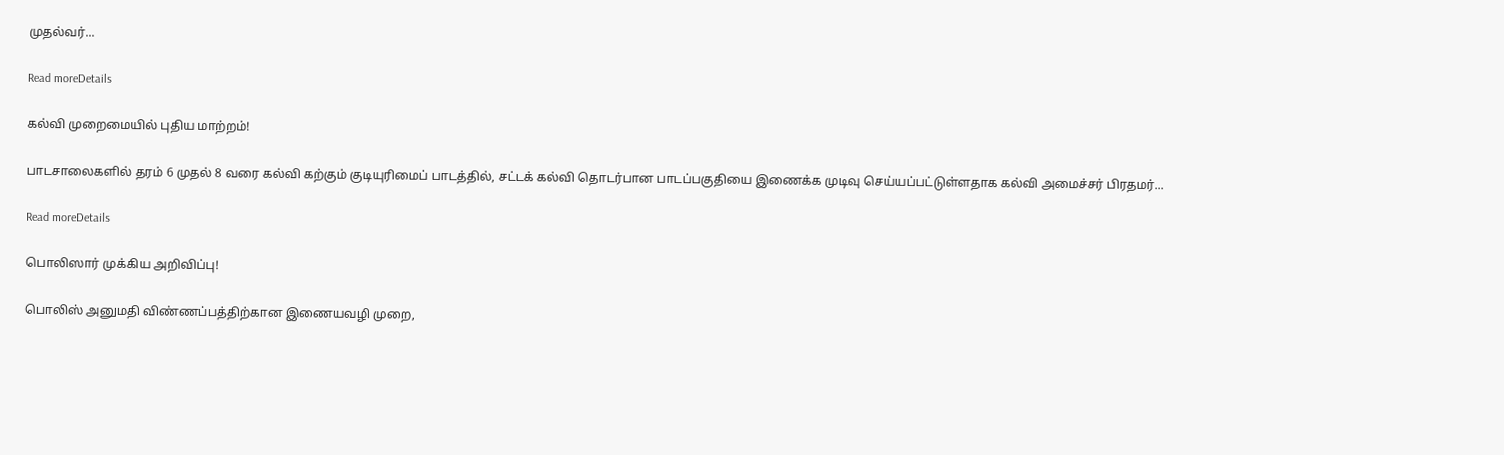முதல்வர்...

Read moreDetails

கல்வி முறைமையில் புதிய மாற்றம்!

பாடசாலைகளில் தரம் 6 முதல் 8 வரை கல்வி கற்கும் குடியுரிமைப் பாடத்தில், சட்டக் கல்வி தொடர்பான பாடப்பகுதியை இணைக்க முடிவு செய்யப்பட்டுள்ளதாக கல்வி அமைச்சர் பிரதமர்...

Read moreDetails

பொலிஸார் முக்கிய அறிவிப்பு!

பொலிஸ் அனுமதி விண்ணப்பத்திற்கான இணையவழி முறை,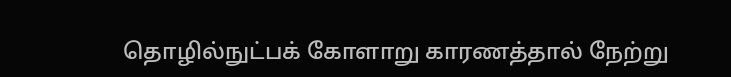தொழில்நுட்பக் கோளாறு காரணத்தால் நேற்று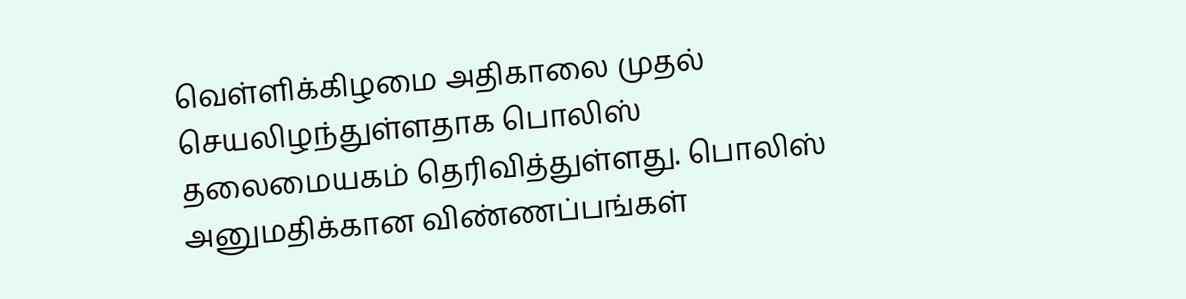வெள்ளிக்கிழமை அதிகாலை முதல் செயலிழந்துள்ளதாக பொலிஸ் தலைமையகம் தெரிவித்துள்ளது. பொலிஸ் அனுமதிக்கான விண்ணப்பங்கள்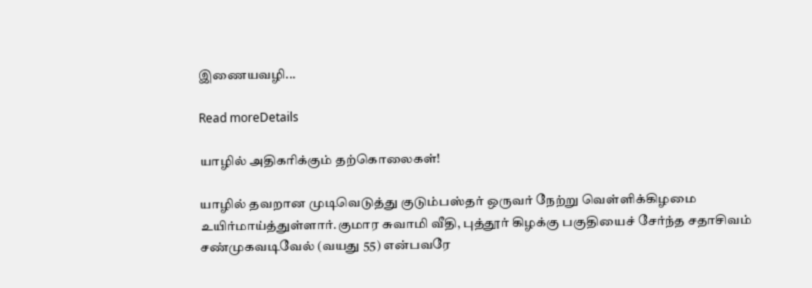இணையவழி...

Read moreDetails

யாழில் அதிகரிக்கும் தற்கொலைகள்!

யாழில் தவறான முடிவெடுத்து குடும்பஸ்தர் ஒருவர் நேற்று வெள்ளிக்கிழமை உயிர்மாய்த்துள்ளார்.குமார சுவாமி வீதி, புத்தூர் கிழக்கு பகுதியைச் சேர்ந்த சதாசிவம் சண்முகவடிவேல் (வயது 55) என்பவரே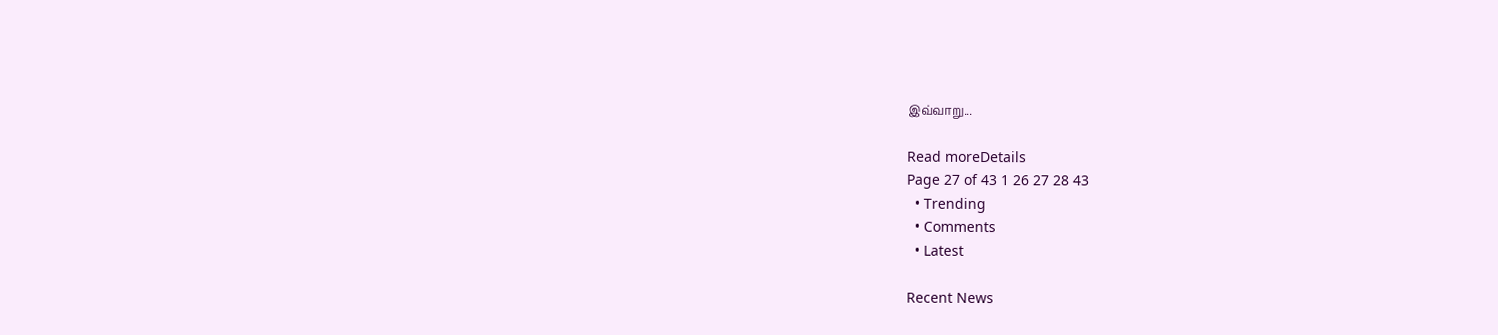இவ்வாறு...

Read moreDetails
Page 27 of 43 1 26 27 28 43
  • Trending
  • Comments
  • Latest

Recent News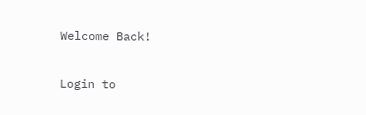Welcome Back!

Login to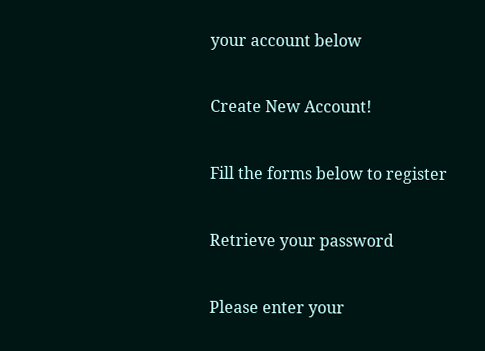your account below

Create New Account!

Fill the forms below to register

Retrieve your password

Please enter your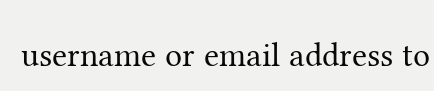username or email address to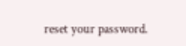reset your password.